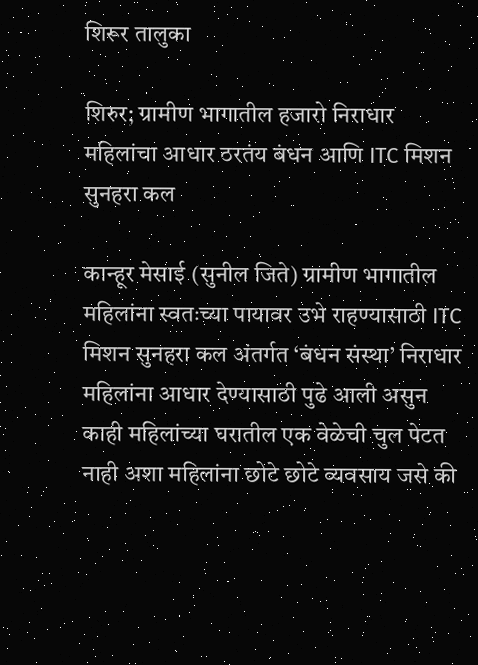शिरूर तालुका

शिरुर; ग्रामीण भागातील हजारो निराधार महिलांचा आधार ठरतंय बंधन आणि ITC मिशन सुनहरा कल

कान्हूर मेसाई (सुनील जिते) ग्रामीण भागातील महिलांना स्वतःच्या पायावर उभे राहण्यासाठी ITC मिशन सुनहरा कल अंतर्गत ‘बंधन संस्था’ निराधार महिलांना आधार देण्यासाठी पुढे आली असुन काही महिलांच्या घरातील एक वेळेची चुल पेटत नाही अशा महिलांना छोटे छोटे व्यवसाय जसे की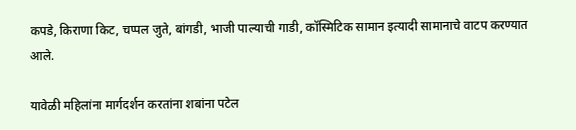कपडे, किराणा किट, चप्पल जुते, बांगडी, भाजी पाल्याची गाडी, कॉस्मिटिक सामान इत्यादी सामानाचे वाटप करण्यात आले.

यावेळी महिलांना मार्गदर्शन करतांना शबांना पटेल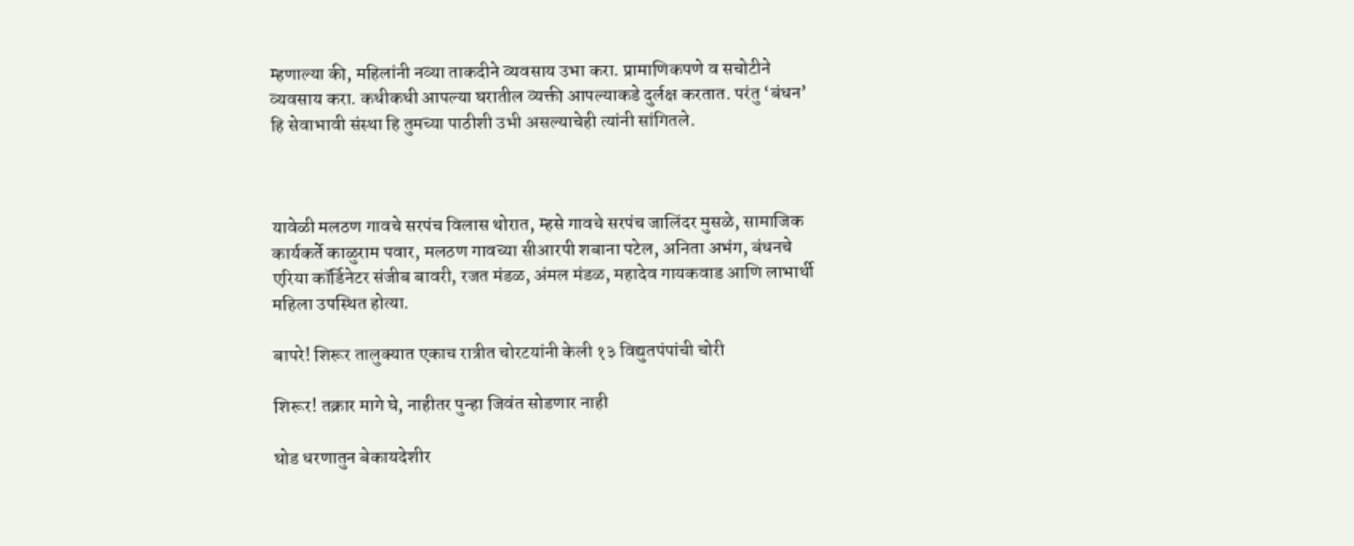म्हणाल्या की, महिलांनी नव्या ताकदीने व्यवसाय उभा करा. प्रामाणिकपणे व सचोटीने व्यवसाय करा. कधीकधी आपल्या घरातील व्यक्ती आपल्याकडे दुर्लक्ष करतात. परंतु ‘बंधन’ हि सेवाभावी संस्था हि तुमच्या पाठीशी उभी असल्याचेही त्यांनी सांगितले.



यावेळी मलठण गावचे सरपंच विलास थोरात, म्हसे गावचे सरपंच जालिंदर मुसळे, सामाजिक कार्यकर्ते काळुराम पवार, मलठण गावच्या सीआरपी शबाना पटेल, अनिता अभंग, बंधनचे एरिया कॉर्डिनेटर संजीब बावरी, रजत मंडळ, अंमल मंडळ, महादेव गायकवाड आणि लाभार्थी महिला उपस्थित होत्या.

बापरे! शिरूर तालुक्यात एकाच रात्रीत चोरटयांनी केली १३ विद्युतपंपांची चोरी

शिरूर! तक्रार मागे घे, नाहीतर पुन्हा जिवंत सोडणार नाही

घोड धरणातुन बेकायदेशीर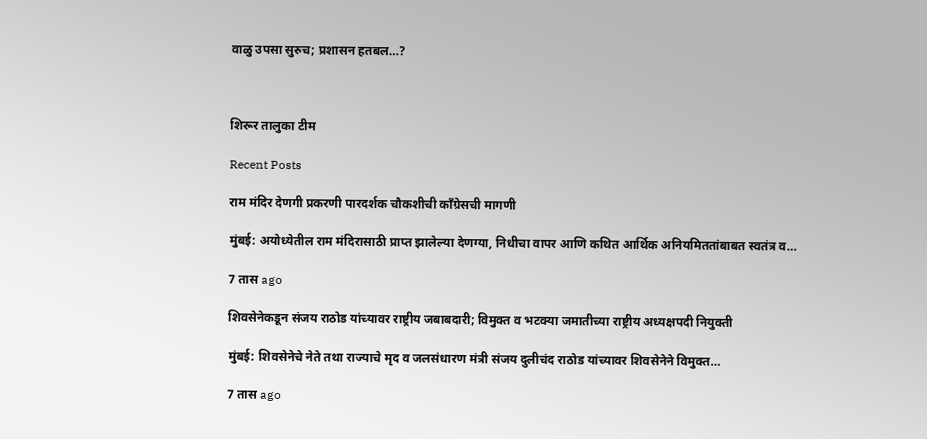वाळु उपसा सुरुच; प्रशासन हतबल…?



शिरूर तालुका टीम

Recent Posts

राम मंदिर देणगी प्रकरणी पारदर्शक चौकशीची काँग्रेसची मागणी

मुंबई: अयोध्येतील राम मंदिरासाठी प्राप्त झालेल्या देणग्या, निधीचा वापर आणि कथित आर्थिक अनियमिततांबाबत स्वतंत्र व…

7 तास ago

शिवसेनेकडून संजय राठोड यांच्यावर राष्ट्रीय जबाबदारी; विमुक्त व भटक्या जमातीच्या राष्ट्रीय अध्यक्षपदी नियुक्ती

मुंबई: शिवसेनेचे नेते तथा राज्याचे मृद व जलसंधारण मंत्री संजय दुलीचंद राठोड यांच्यावर शिवसेनेने विमुक्त…

7 तास ago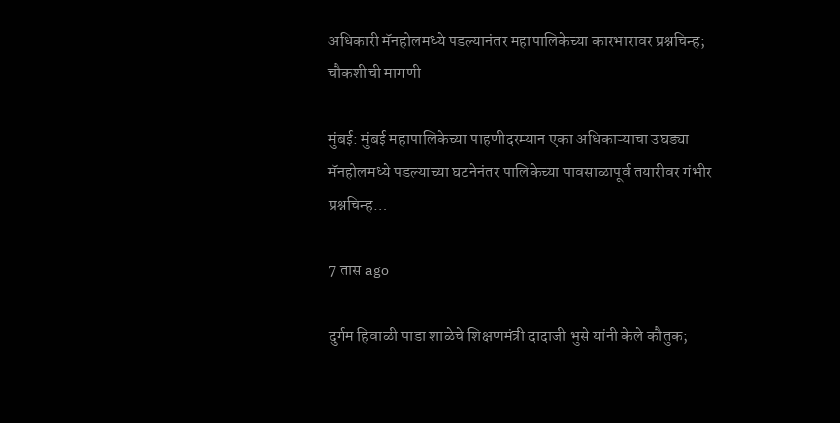अधिकारी मॅनहोलमध्ये पडल्यानंतर महापालिकेच्या कारभारावर प्रश्नचिन्ह; चौकशीची मागणी

मुंबई: मुंबई महापालिकेच्या पाहणीदरम्यान एका अधिकाऱ्याचा उघड्या मॅनहोलमध्ये पडल्याच्या घटनेनंतर पालिकेच्या पावसाळापूर्व तयारीवर गंभीर प्रश्नचिन्ह…

7 तास ago

दुर्गम हिवाळी पाडा शाळेचे शिक्षणमंत्री दादाजी भुसे यांनी केले कौतुक;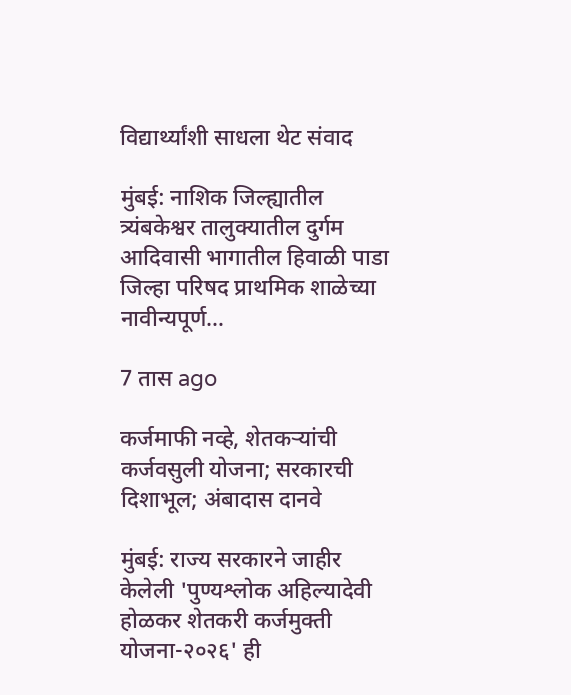विद्यार्थ्यांशी साधला थेट संवाद

मुंबई: नाशिक जिल्ह्यातील त्र्यंबकेश्वर तालुक्यातील दुर्गम आदिवासी भागातील हिवाळी पाडा जिल्हा परिषद प्राथमिक शाळेच्या नावीन्यपूर्ण…

7 तास ago

कर्जमाफी नव्हे, शेतकऱ्यांची कर्जवसुली योजना; सरकारची दिशाभूल; अंबादास दानवे

मुंबई: राज्य सरकारने जाहीर केलेली 'पुण्यश्लोक अहिल्यादेवी होळकर शेतकरी कर्जमुक्ती योजना-२०२६' ही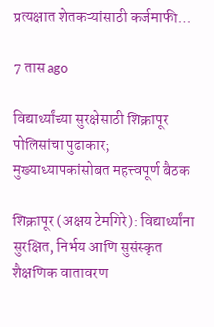प्रत्यक्षात शेतकऱ्यांसाठी कर्जमाफी…

7 तास ago

विद्यार्थ्यांच्या सुरक्षेसाठी शिक्रापूर पोलिसांचा पुढाकार; मुख्याध्यापकांसोबत महत्त्वपूर्ण बैठक

शिक्रापूर (अक्षय टेमगिरे): विद्यार्थ्यांना सुरक्षित, निर्भय आणि सुसंस्कृत शैक्षणिक वातावरण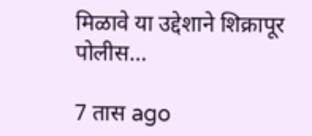मिळावे या उद्देशाने शिक्रापूर पोलीस…

7 तास ago